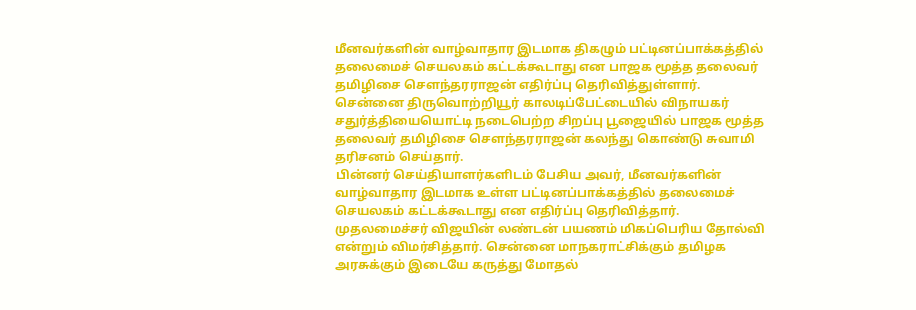மீனவர்களின் வாழ்வாதார இடமாக திகழும் பட்டினப்பாக்கத்தில் தலைமைச் செயலகம் கட்டக்கூடாது என பாஜக மூத்த தலைவர் தமிழிசை சௌந்தரராஜன் எதிர்ப்பு தெரிவித்துள்ளார்.
சென்னை திருவொற்றியூர் காலடிப்பேட்டையில் விநாயகர் சதுர்த்தியையொட்டி நடைபெற்ற சிறப்பு பூஜையில் பாஜக மூத்த தலைவர் தமிழிசை சௌந்தரராஜன் கலந்து கொண்டு சுவாமி தரிசனம் செய்தார்.
பின்னர் செய்தியாளர்களிடம் பேசிய அவர், மீனவர்களின் வாழ்வாதார இடமாக உள்ள பட்டினப்பாக்கத்தில் தலைமைச் செயலகம் கட்டக்கூடாது என எதிர்ப்பு தெரிவித்தார்.
முதலமைச்சர் விஜயின் லண்டன் பயணம் மிகப்பெரிய தோல்வி என்றும் விமர்சித்தார். சென்னை மாநகராட்சிக்கும் தமிழக அரசுக்கும் இடையே கருத்து மோதல்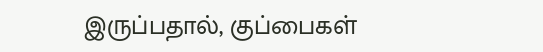இருப்பதால், குப்பைகள்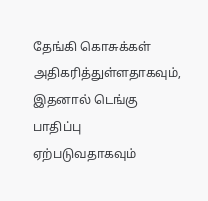தேங்கி கொசுக்கள் அதிகரித்துள்ளதாகவும், இதனால் டெங்கு பாதிப்பு ஏற்படுவதாகவும்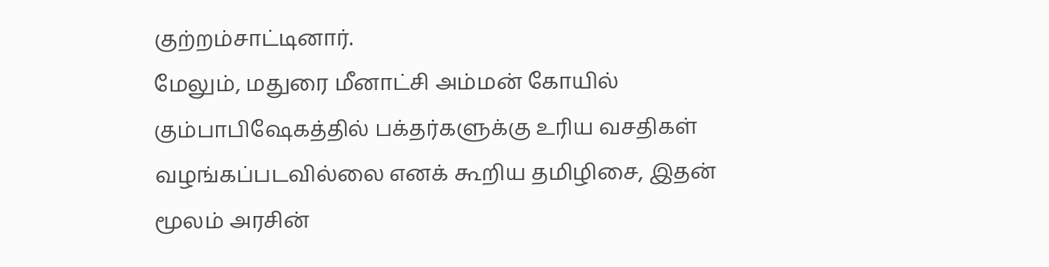குற்றம்சாட்டினார்.
மேலும், மதுரை மீனாட்சி அம்மன் கோயில் கும்பாபிஷேகத்தில் பக்தர்களுக்கு உரிய வசதிகள் வழங்கப்படவில்லை எனக் கூறிய தமிழிசை, இதன் மூலம் அரசின்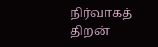நிர்வாகத் திறன்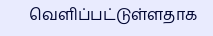வெளிப்பட்டுள்ளதாக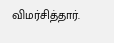விமர்சித்தார்.